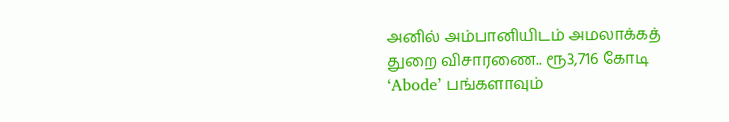அனில் அம்பானியிடம் அமலாக்கத் துறை விசாரணை.. ரூ3,716 கோடி ‘Abode’ பங்களாவும்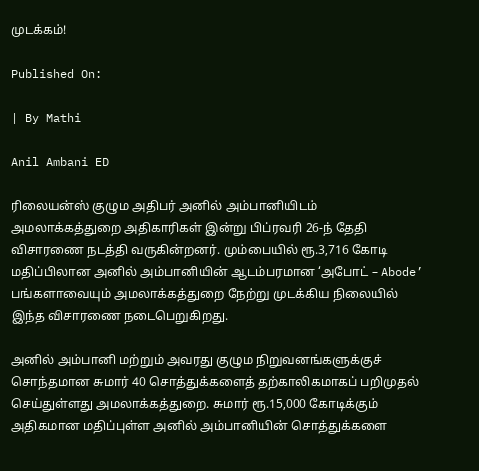முடக்கம்!

Published On:

| By Mathi

Anil Ambani ED

ரிலையன்ஸ் குழும அதிபர் அனில் அம்பானியிடம் அமலாக்கத்துறை அதிகாரிகள் இன்று பிப்ரவரி 26-ந் தேதி விசாரணை நடத்தி வருகின்றனர். மும்பையில் ரூ.3,716 கோடி மதிப்பிலான அனில் அம்பானியின் ஆடம்பரமான ‘அபோட் – Abode’ பங்களாவையும் அமலாக்கத்துறை நேற்று முடக்கிய நிலையில் இந்த விசாரணை நடைபெறுகிறது.

அனில் அம்பானி மற்றும் அவரது குழும நிறுவனங்களுக்குச் சொந்தமான சுமார் 40 சொத்துக்களைத் தற்காலிகமாகப் பறிமுதல் செய்துள்ளது அமலாக்கத்துறை. சுமார் ரூ.15,000 கோடிக்கும் அதிகமான மதிப்புள்ள அனில் அம்பானியின் சொத்துக்களை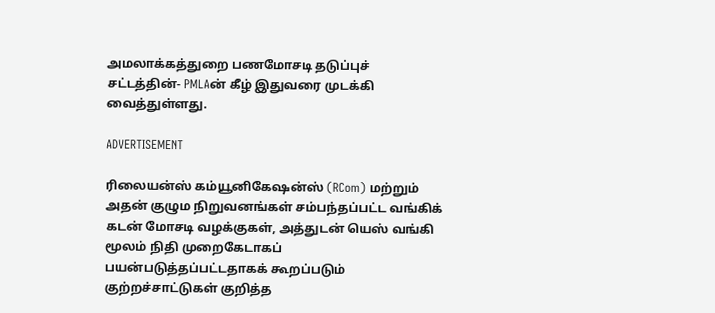அமலாக்கத்துறை பணமோசடி தடுப்புச் சட்டத்தின்- PMLAன் கீழ் இதுவரை முடக்கி வைத்துள்ளது.

ADVERTISEMENT

ரிலையன்ஸ் கம்யூனிகேஷன்ஸ் (RCom) மற்றும் அதன் குழும நிறுவனங்கள் சம்பந்தப்பட்ட வங்கிக் கடன் மோசடி வழக்குகள், அத்துடன் யெஸ் வங்கி மூலம் நிதி முறைகேடாகப் பயன்படுத்தப்பட்டதாகக் கூறப்படும் குற்றச்சாட்டுகள் குறித்த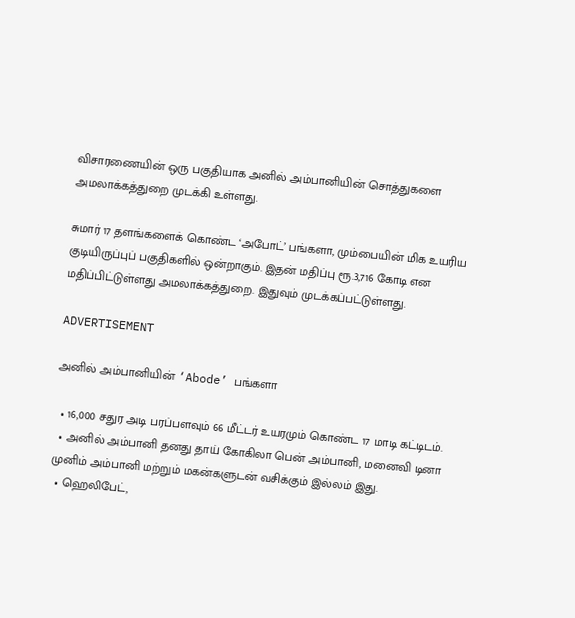விசாரணையின் ஒரு பகுதியாக அனில் அம்பானியின் சொத்துகளை அமலாக்கத்துறை முடக்கி உள்ளது.

சுமார் 17 தளங்களைக் கொண்ட ‘அபோட்’ பங்களா, மும்பையின் மிக உயரிய குடியிருப்புப் பகுதிகளில் ஒன்றாகும். இதன் மதிப்பு ரூ.3,716 கோடி என மதிப்பிட்டுள்ளது அமலாக்கத்துறை. இதுவும் முடக்கப்பட்டுள்ளது.

ADVERTISEMENT

அனில் அம்பானியின் ‘Abode’ பங்களா

  • 16,000 சதுர அடி பரப்பளவும் 66 மீட்டர் உயரமும் கொண்ட 17 மாடி கட்டிடம்.
  • அனில் அம்பானி தனது தாய் கோகிலா பென் அம்பானி, மனைவி டினா முனிம் அம்பானி மற்றும் மகன்களுடன் வசிக்கும் இல்லம் இது.
  • ஹெலிபேட்,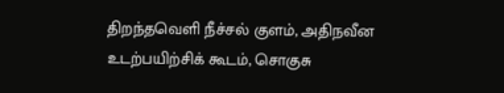திறந்தவெளி நீச்சல் குளம், அதிநவீன உடற்பயிற்சிக் கூடம், சொகுசு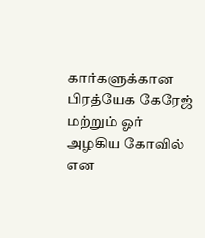கார்களுக்கான பிரத்யேக கேரேஜ் மற்றும் ஓர் அழகிய கோவில் என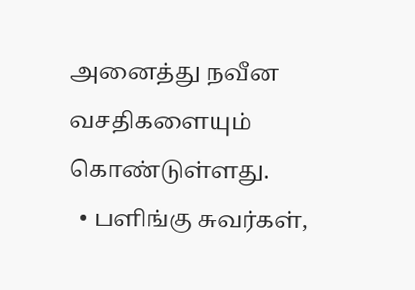அனைத்து நவீன வசதிகளையும் கொண்டுள்ளது.
  • பளிங்கு சுவர்கள்,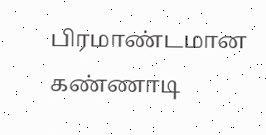பிரமாண்டமான கண்ணாடி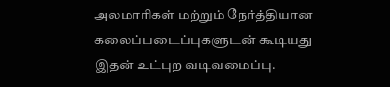அலமாரிகள் மற்றும் நேர்த்தியான கலைப்படைப்புகளுடன் கூடியது இதன் உட்புற வடிவமைப்பு.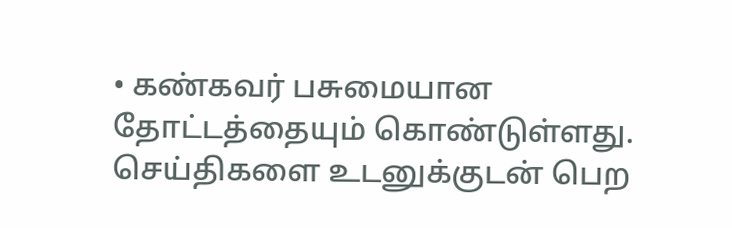• கண்கவர் பசுமையான தோட்டத்தையும் கொண்டுள்ளது.
செய்திகளை உடனுக்குடன் பெற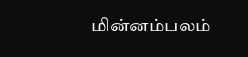மின்னம்பலம்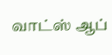வாட்ஸ் ஆப்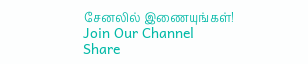சேனலில் இணையுங்கள்!
Join Our Channel
Share